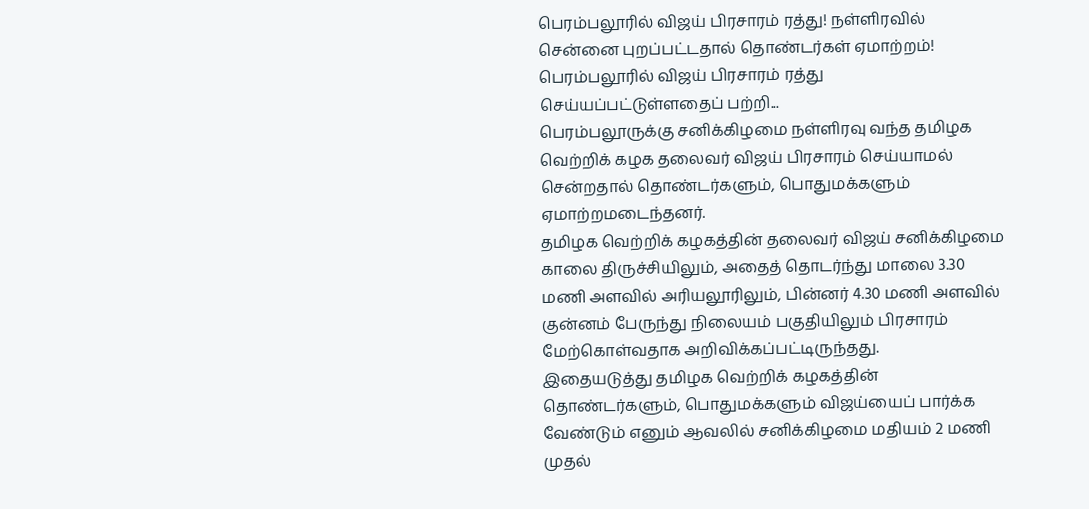பெரம்பலூரில் விஜய் பிரசாரம் ரத்து! நள்ளிரவில் சென்னை புறப்பட்டதால் தொண்டர்கள் ஏமாற்றம்!
பெரம்பலூரில் விஜய் பிரசாரம் ரத்து செய்யப்பட்டுள்ளதைப் பற்றி...
பெரம்பலூருக்கு சனிக்கிழமை நள்ளிரவு வந்த தமிழக வெற்றிக் கழக தலைவர் விஜய் பிரசாரம் செய்யாமல் சென்றதால் தொண்டர்களும், பொதுமக்களும் ஏமாற்றமடைந்தனர்.
தமிழக வெற்றிக் கழகத்தின் தலைவர் விஜய் சனிக்கிழமை காலை திருச்சியிலும், அதைத் தொடர்ந்து மாலை 3.30 மணி அளவில் அரியலூரிலும், பின்னர் 4.30 மணி அளவில் குன்னம் பேருந்து நிலையம் பகுதியிலும் பிரசாரம் மேற்கொள்வதாக அறிவிக்கப்பட்டிருந்தது.
இதையடுத்து தமிழக வெற்றிக் கழகத்தின் தொண்டர்களும், பொதுமக்களும் விஜய்யைப் பார்க்க வேண்டும் எனும் ஆவலில் சனிக்கிழமை மதியம் 2 மணி முதல்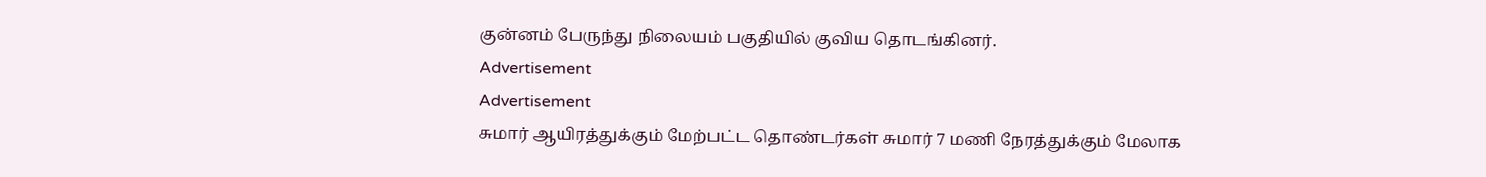குன்னம் பேருந்து நிலையம் பகுதியில் குவிய தொடங்கினர்.
Advertisement
Advertisement
சுமார் ஆயிரத்துக்கும் மேற்பட்ட தொண்டர்கள் சுமார் 7 மணி நேரத்துக்கும் மேலாக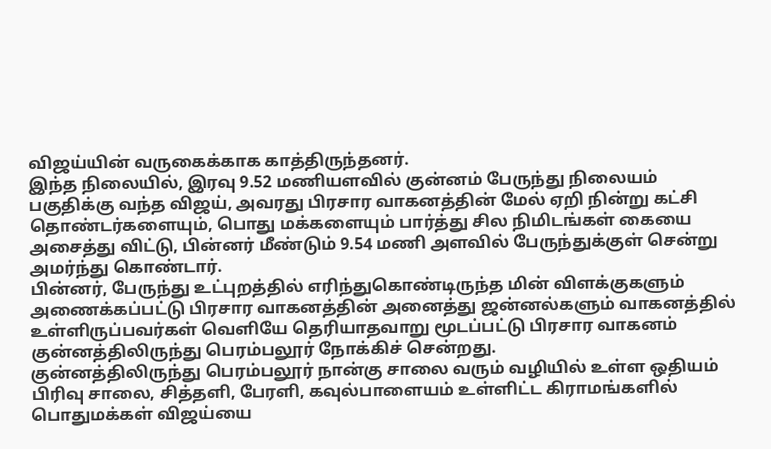விஜய்யின் வருகைக்காக காத்திருந்தனர்.
இந்த நிலையில், இரவு 9.52 மணியளவில் குன்னம் பேருந்து நிலையம் பகுதிக்கு வந்த விஜய், அவரது பிரசார வாகனத்தின் மேல் ஏறி நின்று கட்சி தொண்டர்களையும், பொது மக்களையும் பார்த்து சில நிமிடங்கள் கையை அசைத்து விட்டு, பின்னர் மீண்டும் 9.54 மணி அளவில் பேருந்துக்குள் சென்று அமர்ந்து கொண்டார்.
பின்னர், பேருந்து உட்புறத்தில் எரிந்துகொண்டிருந்த மின் விளக்குகளும் அணைக்கப்பட்டு பிரசார வாகனத்தின் அனைத்து ஜன்னல்களும் வாகனத்தில் உள்ளிருப்பவர்கள் வெளியே தெரியாதவாறு மூடப்பட்டு பிரசார வாகனம் குன்னத்திலிருந்து பெரம்பலூர் நோக்கிச் சென்றது.
குன்னத்திலிருந்து பெரம்பலூர் நான்கு சாலை வரும் வழியில் உள்ள ஒதியம் பிரிவு சாலை, சித்தளி, பேரளி, கவுல்பாளையம் உள்ளிட்ட கிராமங்களில் பொதுமக்கள் விஜய்யை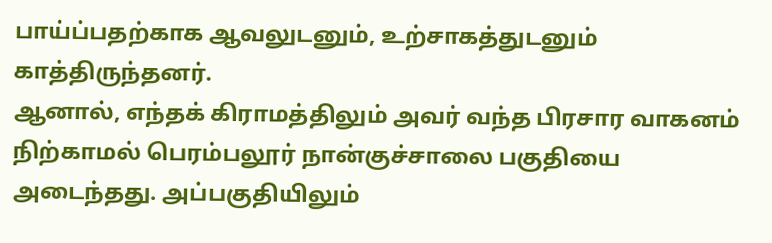பாய்ப்பதற்காக ஆவலுடனும், உற்சாகத்துடனும் காத்திருந்தனர்.
ஆனால், எந்தக் கிராமத்திலும் அவர் வந்த பிரசார வாகனம் நிற்காமல் பெரம்பலூர் நான்குச்சாலை பகுதியை அடைந்தது. அப்பகுதியிலும்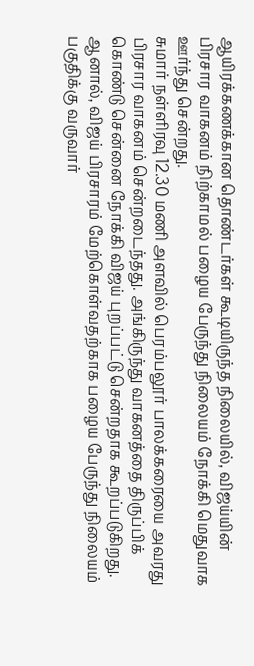ஆயிரக்கணக்கான தொண்டர்கள் கூடியிருந்த நிலையில், விஜய்யின் பிரசார வாகனம் நிற்காமல் பழைய பேருந்து நிலையம் நோக்கி மெதுவாக ஊர்ந்து சென்றது.
சுமார் நள்ளிரவு 12.30 மணி அளவில் பெரம்பலூர் பாலக்கரையை அவரது பிரசார வாகனம் சென்றடைந்தது. அங்கிருந்து வாகனத்தை திருப்பிக் கொண்டு சென்னை நோக்கி விஜய் புறப்பட்டு சென்றதாக கூறப்படுகிறது.
ஆனால், விஜய் பிரசாரம் மேற்கொள்வதற்காக பழைய பேருந்து நிலையம் பகுதிக்கு வருவார்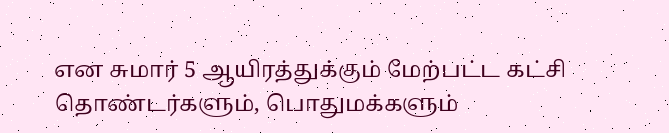என சுமார் 5 ஆயிரத்துக்கும் மேற்பட்ட கட்சி தொண்டர்களும், பொதுமக்களும்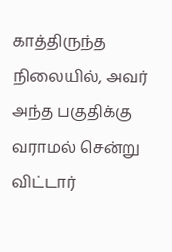காத்திருந்த நிலையில், அவர் அந்த பகுதிக்கு வராமல் சென்று விட்டார்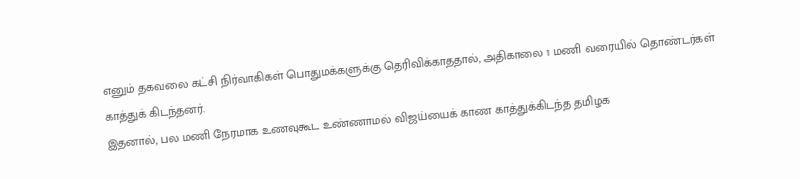எனும் தகவலை கட்சி நிர்வாகிகள் பொதுமக்களுக்கு தெரிவிக்காததால், அதிகாலை 1 மணி வரையில் தொண்டர்கள் காத்துக் கிடந்தனர்.
இதனால், பல மணி நேரமாக உணவுகூட உண்ணாமல் விஜய்யைக் காண காத்துக்கிடந்த தமிழக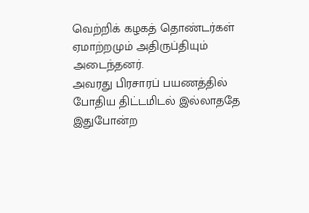வெற்றிக் கழகத் தொண்டர்கள் ஏமாற்றமும் அதிருப்தியும் அடைந்தனர்.
அவரது பிரசாரப் பயணத்தில் போதிய திட்டமிடல் இல்லாததே இதுபோன்ற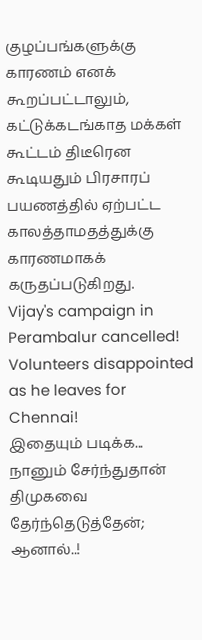குழப்பங்களுக்கு காரணம் எனக் கூறப்பட்டாலும், கட்டுக்கடங்காத மக்கள் கூட்டம் திடீரென கூடியதும் பிரசாரப் பயணத்தில் ஏற்பட்ட காலத்தாமதத்துக்கு காரணமாகக் கருதப்படுகிறது.
Vijay's campaign in Perambalur cancelled! Volunteers disappointed as he leaves for Chennai!
இதையும் படிக்க... நானும் சேர்ந்துதான் திமுகவை தேர்ந்தெடுத்தேன்; ஆனால்..!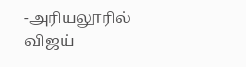-அரியலூரில் விஜய்